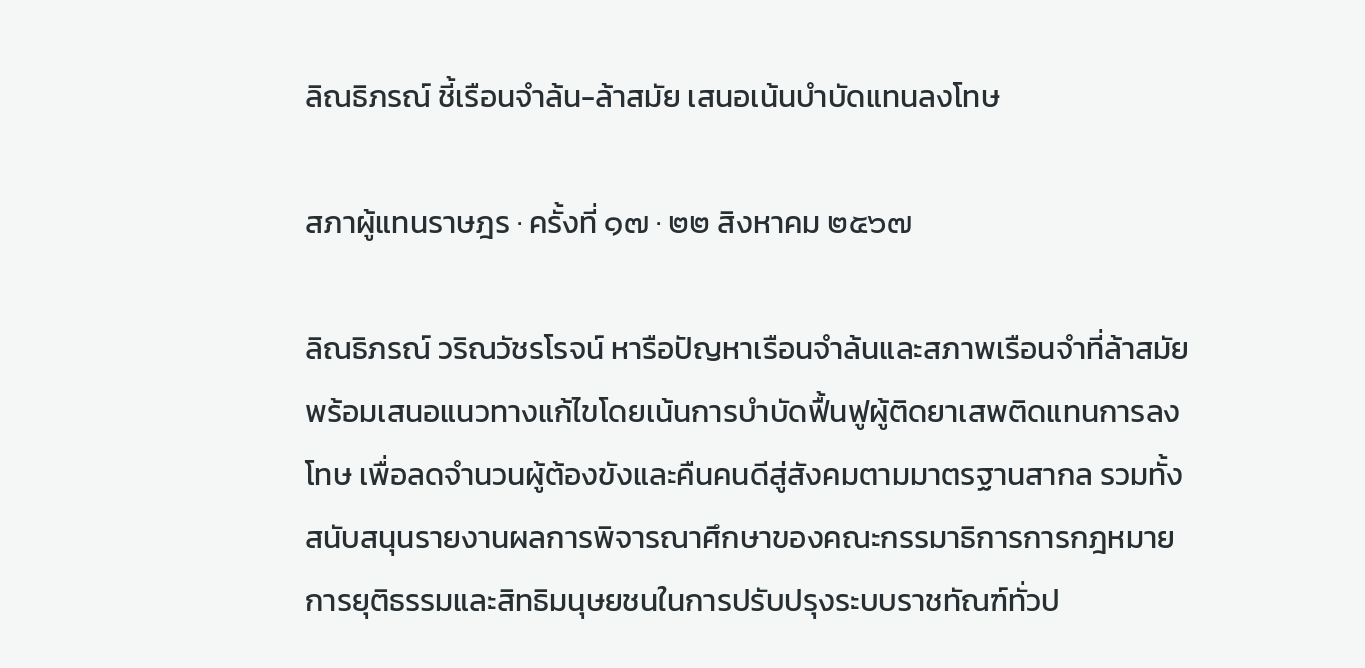ลิณธิภรณ์ ชี้เรือนจำล้น-ล้าสมัย เสนอเน้นบำบัดแทนลงโทษ

สภาผู้แทนราษฎร · ครั้งที่ ๑๗ · ๒๒ สิงหาคม ๒๕๖๗

ลิณธิภรณ์ วริณวัชรโรจน์ หารือปัญหาเรือนจำล้นและสภาพเรือนจำที่ล้าสมัย พร้อมเสนอแนวทางแก้ไขโดยเน้นการบำบัดฟื้นฟูผู้ติดยาเสพติดแทนการลงโทษ เพื่อลดจำนวนผู้ต้องขังและคืนคนดีสู่สังคมตามมาตรฐานสากล รวมทั้งสนับสนุนรายงานผลการพิจารณาศึกษาของคณะกรรมาธิการการกฎหมาย การยุติธรรมและสิทธิมนุษยชนในการปรับปรุงระบบราชทัณฑ์ทั่วป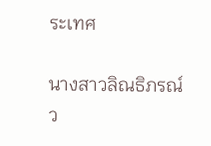ระเทศ

นางสาวลิณธิภรณ์ ว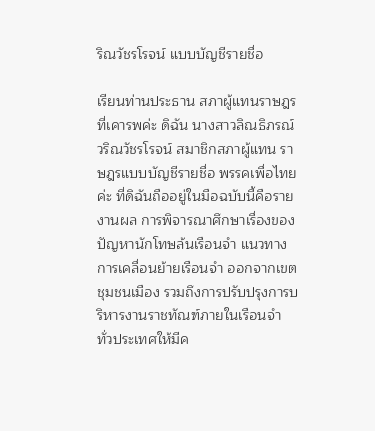ริณวัชรโรจน์ แบบบัญชีรายชื่อ

เรียนท่านประธาน สภาผู้แทนราษฎรที่เคารพค่ะ ดิฉัน นางสาวลิณธิภรณ์ วริณวัชรโรจน์ สมาชิกสภาผู้แทน ราษฎรแบบบัญชีรายชื่อ พรรคเพื่อไทยค่ะ ที่ดิฉันถืออยู่ในมือฉบับนี้คือรายงานผล การพิจารณาศึกษาเรื่องของปัญหานักโทษล้นเรือนจำ แนวทางการเคลื่อนย้ายเรือนจำ ออกจากเขตชุมชนเมือง รวมถึงการปรับปรุงการบริหารงานราชทัณฑ์ภายในเรือนจำ ทั่วประเทศให้มีค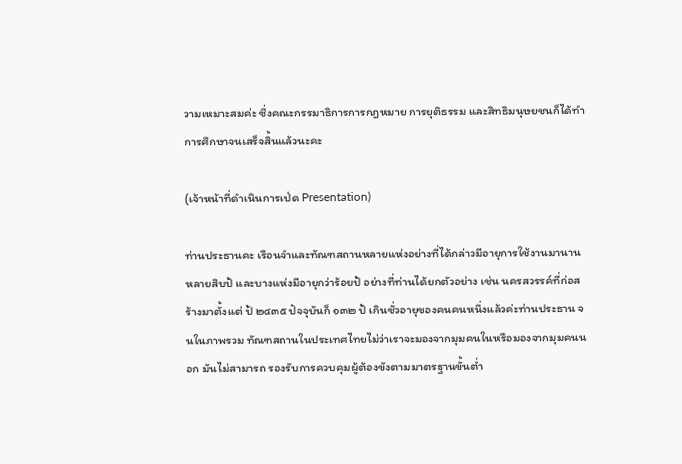วามเหมาะสมค่ะ ซึ่งคณะกรรมาธิการการกฎหมาย การยุติธรรม และสิทธิมนุษยชนก็ได้ทำการศึกษาจนเสร็จสิ้นแล้วนะคะ

(เจ้าหน้าที่ดำเนินการเป่ด Presentation)

ท่านประธานคะ เรือนจำและทัณฑสถานหลายแห่งอย่างที่ได้กล่าวมีอายุการใช้งานมานานหลายสิบป้ และบางแห่งมีอายุกว่าร้อยป้ อย่างที่ท่านได้ยกตัวอย่าง เช่น นครสวรรค์ที่ก่อสร้างมาตั้งแต่ ป้ ๒๔๓๕ ปัจจุบันก็ ๑๓๒ ป้ เกินชั่วอายุของคนคนหนึ่งแล้วค่ะท่านประธาน จนในภาพรวม ทัณฑสถานในประเทศไทยไม่ว่าเราจะมองจากมุมคนในหรือมองจากมุมคนนอก มันไม่สามารถ รองรับการควบคุมผู้ต้องขังตามมาตรฐานขั้นต่ำ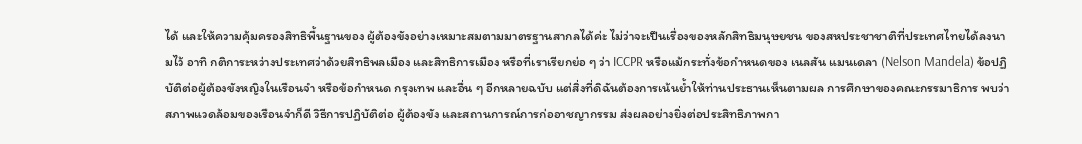ได้ และให้ความคุ้มครองสิทธิพื้นฐานของ ผู้ต้องขังอย่างเหมาะสมตามมาตรฐานสากลได้ค่ะ ไม่ว่าจะเปึนเรื่องของหลักสิทธิมนุษยชน ของสหประชาชาติที่ประเทศไทยได้ลงนามไว้ อาทิ กติการะหว่างประเทศว่าด้วยสิทธิพลเมือง และสิทธิการเมือง หรือที่เราเรียกย่อ ๆ ว่า ICCPR หรือแม้กระทั่งข้อกำหนดของ เนลสัน แมนเดลา (Nelson Mandela) ข้อปฏิบัติต่อผู้ต้องขังหญิงในเรือนจำ หรือข้อกำหนด กรุงเทพ และอื่น ๆ อีกหลายฉบับ แต่สิ่งที่ดิฉันต้องการเน้นย้ำให้ท่านประธานเห็นตามผล การศึกษาของคณะกรรมาธิการ พบว่าสภาพแวดล้อมของเรือนจำก็ดี วิธีการปฏิบัติต่อ ผู้ต้องขัง และสถานการณ์การก่ออาชญากรรม ส่งผลอย่างยิ่งต่อประสิทธิภาพกา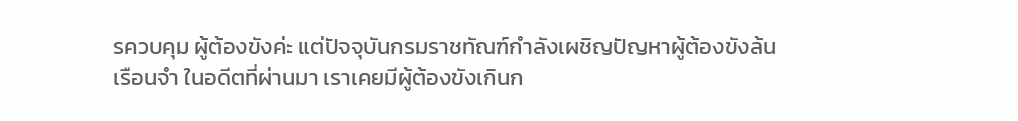รควบคุม ผู้ต้องขังค่ะ แต่ปัจจุบันกรมราชทัณฑ์กำลังเผชิญปัญหาผู้ต้องขังล้นเรือนจำ ในอดีตที่ผ่านมา เราเคยมีผู้ต้องขังเกินก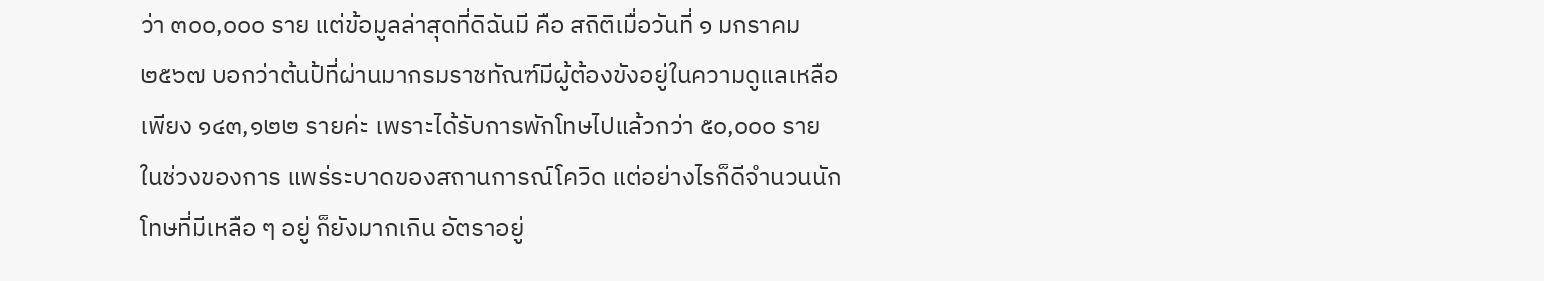ว่า ๓๐๐,๐๐๐ ราย แต่ข้อมูลล่าสุดที่ดิฉันมี คือ สถิติเมื่อวันที่ ๑ มกราคม ๒๕๖๗ บอกว่าต้นป้ที่ผ่านมากรมราชทัณฑ์มีผู้ต้องขังอยู่ในความดูแลเหลือเพียง ๑๔๓,๑๒๒ รายค่ะ เพราะได้รับการพักโทษไปแล้วกว่า ๕๐,๐๐๐ ราย ในช่วงของการ แพร่ระบาดของสถานการณ์โควิด แต่อย่างไรก็ดีจำนวนนักโทษที่มีเหลือ ๆ อยู่ ก็ยังมากเกิน อัตราอยู่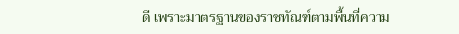ดี เพราะมาตรฐานของราชทัณฑ์ตามพื้นที่ความ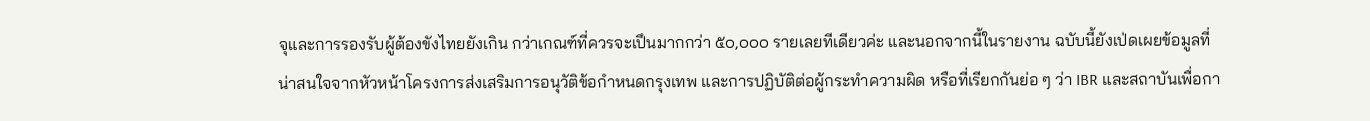จุและการรองรับผู้ต้องขังไทยยังเกิน กว่าเกณฑ์ที่ควรจะเปึนมากกว่า ๕๐,๐๐๐ รายเลยทีเดียวค่ะ และนอกจากนี้ในรายงาน ฉบับนี้ยังเป่ดเผยข้อมูลที่น่าสนใจจากหัวหน้าโครงการส่งเสริมการอนุวัติข้อกำหนดกรุงเทพ และการปฏิบัติต่อผู้กระทำความผิด หรือที่เรียกกันย่อ ๆ ว่า IBR และสถาบันเพื่อกา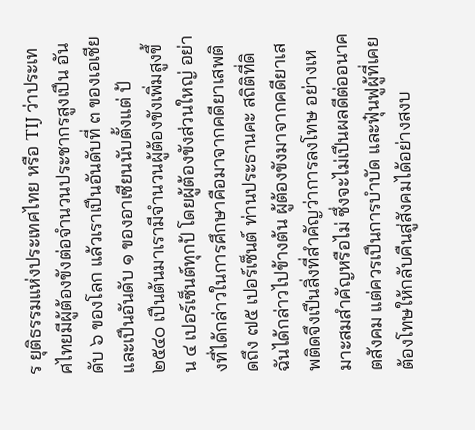ร ยุติธรรมแห่งประเทศไทย หรือ TIJ ว่าประเทศไทยมีผู้ต้องขังต่อจำนวนประชากรสูงเปึน อันดับ ๖ ของโลก แล้วเราเปึนอันดับที่ ๓ ของเอเชีย และเปึนอันดับ ๑ ของอาเซียนนับตั้งแต่ ป้ ๒๕๔๐ เปึนต้นมาเรามีจำนวนผู้ต้องขังเพิ่มสูงขึ้น ๔ เปอร์เซ็นต์ทุกป้ โดยผู้ต้องขังส่วนใหญ่ อย่างที่ได้กล่าวในการศึกษาคือมาจากคดียาเสพติดถึง ๗๕ เปอร์เซ็นต์ ท่านประธานคะ สถิติที่ดิฉันได้กล่าวไปข้างต้น ผู้ต้องขังมาจากคดียาเสพติดจึงเปึนสิ่งที่สำคัญว่าการลงโทษ อย่างเหมาะสมสำคัญหรือไม่ ซึ่งจะไม่เปึนผลดีต่ออนาคตสังคม แต่ควรเปึนการบำบัด และฟุ๋นฟูผู้ที่เคยต้องโทษให้กลับคืนสู่สังคมได้อย่างสงบ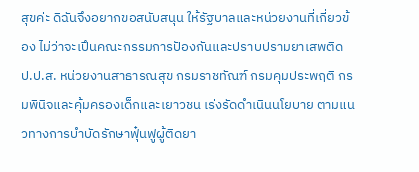สุขค่ะ ดิฉันจึงอยากขอสนับสนุน ให้รัฐบาลและหน่วยงานที่เกี่ยวข้อง ไม่ว่าจะเปึนคณะกรรมการปัองกันและปราบปรามยาเสพติด ป.ป.ส. หน่วยงานสาธารณสุข กรมราชทัณฑ์ กรมคุมประพฤติ กรมพินิจและคุ้มครองเด็กและเยาวชน เร่งรัดดำเนินนโยบาย ตามแนวทางการบำบัดรักษาฟุ๋นฟูผู้ติดยา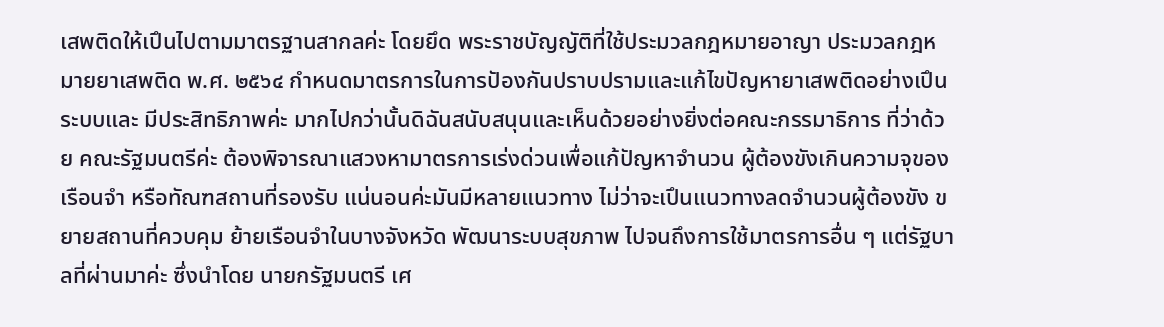เสพติดให้เปึนไปตามมาตรฐานสากลค่ะ โดยยึด พระราชบัญญัติที่ใช้ประมวลกฎหมายอาญา ประมวลกฎหมายยาเสพติด พ.ศ. ๒๕๖๔ กำหนดมาตรการในการปัองกันปราบปรามและแก้ไขปัญหายาเสพติดอย่างเปึนระบบและ มีประสิทธิภาพค่ะ มากไปกว่านั้นดิฉันสนับสนุนและเห็นด้วยอย่างยิ่งต่อคณะกรรมาธิการ ที่ว่าด้วย คณะรัฐมนตรีค่ะ ต้องพิจารณาแสวงหามาตรการเร่งด่วนเพื่อแก้ปัญหาจำนวน ผู้ต้องขังเกินความจุของเรือนจำ หรือทัณฑสถานที่รองรับ แน่นอนค่ะมันมีหลายแนวทาง ไม่ว่าจะเปึนแนวทางลดจำนวนผู้ต้องขัง ขยายสถานที่ควบคุม ย้ายเรือนจำในบางจังหวัด พัฒนาระบบสุขภาพ ไปจนถึงการใช้มาตรการอื่น ๆ แต่รัฐบาลที่ผ่านมาค่ะ ซึ่งนำโดย นายกรัฐมนตรี เศ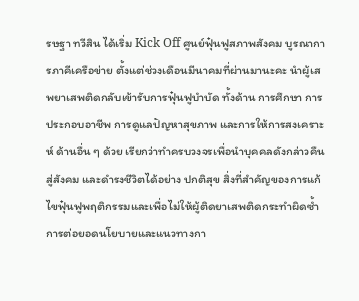รษฐา ทวีสิน ได้เริ่ม Kick Off ศูนย์ฟุ๋นฟูสภาพสังคม บูรณาการภาคีเครือข่าย ตั้งแต่ช่วงเดือนมีนาคมที่ผ่านมานะคะ นำผู้เสพยาเสพติดกลับเข้ารับการฟุ๋นฟูบำบัด ทั้งด้าน การศึกษา การประกอบอาชีพ การดูแลปัญหาสุขภาพ และการให้การสงเคราะห์ ด้านอื่น ๆ ด้วย เรียกว่าทำครบวงจรเพื่อนำบุคคลดังกล่าวคืนสู่สังคม และดำรงชีวิตได้อย่าง ปกติสุข สิ่งที่สำคัญของการแก้ไขฟุ๋นฟูพฤติกรรมและเพื่อไม่ให้ผู้ติดยาเสพติดกระทำผิดซ้ำ การต่อยอดนโยบายและแนวทางกา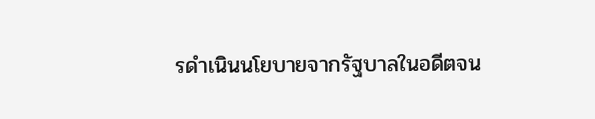รดำเนินนโยบายจากรัฐบาลในอดีตจน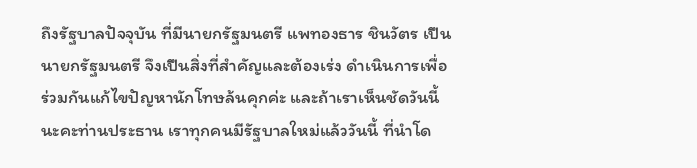ถึงรัฐบาลปัจจุบัน ที่มีนายกรัฐมนตรี แพทองธาร ชินวัตร เปึนนายกรัฐมนตรี จึงเปึนสิ่งที่สำคัญและต้องเร่ง ดำเนินการเพื่อร่วมกันแก้ไขปัญหานักโทษล้นคุกค่ะ และถ้าเราเห็นชัดวันนี้นะคะท่านประธาน เราทุกคนมีรัฐบาลใหม่แล้ววันนี้ ที่นำโด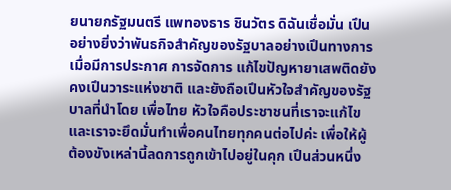ยนายกรัฐมนตรี แพทองธาร ชินวัตร ดิฉันเชื่อมั่น เปึนอย่างยิ่งว่าพันธกิจสำคัญของรัฐบาลอย่างเปึนทางการเมื่อมีการประกาศ การจัดการ แก้ไขปัญหายาเสพติดยังคงเปึนวาระแห่งชาติ และยังถือเปึนหัวใจสำคัญของรัฐบาลที่นำโดย เพื่อไทย หัวใจคือประชาชนที่เราจะแก้ไข และเราจะยึดมั่นทำเพื่อคนไทยทุกคนต่อไปค่ะ เพื่อให้ผู้ต้องขังเหล่านี้ลดการถูกเข้าไปอยู่ในคุก เปึนส่วนหนึ่ง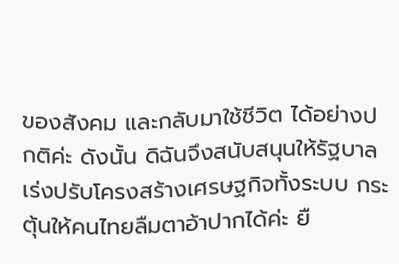ของสังคม และกลับมาใช้ชีวิต ได้อย่างปกติค่ะ ดังนั้น ดิฉันจึงสนับสนุนให้รัฐบาลเร่งปรับโครงสร้างเศรษฐกิจทั้งระบบ กระตุ้นให้คนไทยลืมตาอ้าปากได้ค่ะ ยื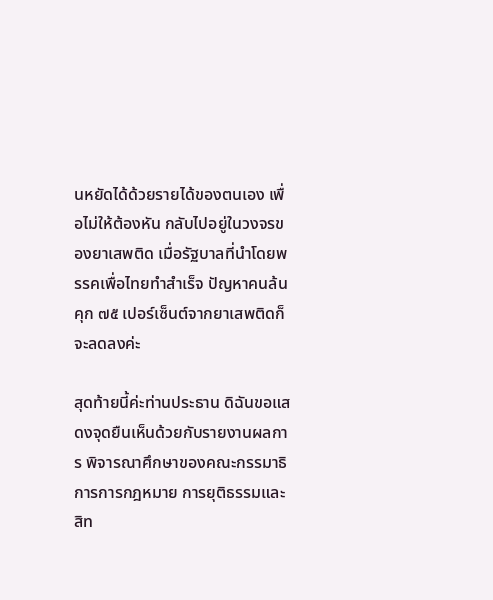นหยัดได้ด้วยรายได้ของตนเอง เพื่อไม่ให้ต้องหัน กลับไปอยู่ในวงจรของยาเสพติด เมื่อรัฐบาลที่นำโดยพรรคเพื่อไทยทำสำเร็จ ปัญหาคนล้นคุก ๗๕ เปอร์เซ็นต์จากยาเสพติดก็จะลดลงค่ะ

สุดท้ายนี้ค่ะท่านประธาน ดิฉันขอแสดงจุดยืนเห็นด้วยกับรายงานผลการ พิจารณาศึกษาของคณะกรรมาธิการการกฎหมาย การยุติธรรมและสิท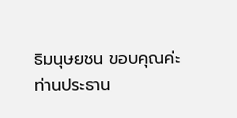ธิมนุษยชน ขอบคุณค่ะท่านประธาน